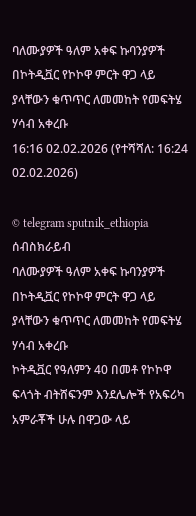ባለሙያዎች ዓለም አቀፍ ኩባንያዎች በኮትዲቯር የኮኮዋ ምርት ዋጋ ላይ ያላቸውን ቁጥጥር ለመመከት የመፍትሄ ሃሳብ አቀረቡ
16:16 02.02.2026 (የተሻሻለ: 16:24 02.02.2026)

© telegram sputnik_ethiopia
ሰብስክራይብ
ባለሙያዎች ዓለም አቀፍ ኩባንያዎች በኮትዲቯር የኮኮዋ ምርት ዋጋ ላይ ያላቸውን ቁጥጥር ለመመከት የመፍትሄ ሃሳብ አቀረቡ
ኮትዲቯር የዓለምን 40 በመቶ የኮኮዋ ፍላጎት ብትሸፍንም እንደሌሎች የአፍሪካ አምራቾች ሁሉ በዋጋው ላይ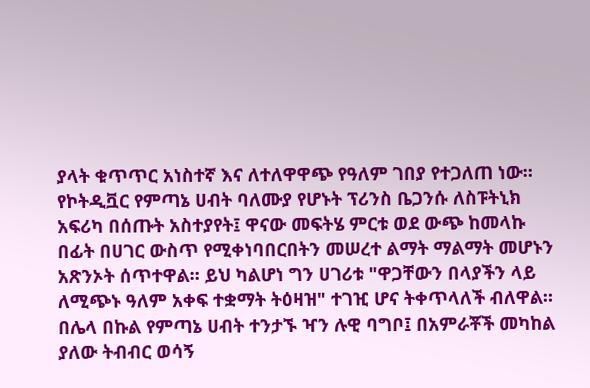ያላት ቁጥጥር አነስተኛ እና ለተለዋዋጭ የዓለም ገበያ የተጋለጠ ነው።
የኮትዲቯር የምጣኔ ሀብት ባለሙያ የሆኑት ፕሪንስ ቤጋንሱ ለስፑትኒክ አፍሪካ በሰጡት አስተያየት፤ ዋናው መፍትሄ ምርቱ ወደ ውጭ ከመላኩ በፊት በሀገር ውስጥ የሚቀነባበርበትን መሠረተ ልማት ማልማት መሆኑን አጽንኦት ሰጥተዋል። ይህ ካልሆነ ግን ሀገሪቱ "ዋጋቸውን በላያችን ላይ ለሚጭኑ ዓለም አቀፍ ተቋማት ትዕዛዝ" ተገዢ ሆና ትቀጥላለች ብለዋል።
በሌላ በኩል የምጣኔ ሀብት ተንታኙ ዣን ሉዊ ባግቦ፤ በአምራቾች መካከል ያለው ትብብር ወሳኝ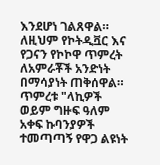እንደሆነ ገልጸዋል። ለዚህም የኮትዲቯር እና የጋናን የኮኮዋ ጥምረት ለአምራቾች አንድነት በማሳያነት ጠቅሰዋል።
ጥምረቱ "ላኪዎች ወይም ግዙፍ ዓለም አቀፍ ኩባንያዎች ተመጣጣኝ የዋጋ ልዩነት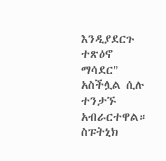እንዲያደርጉ ተጽዕኖ ማሳደር" አስችሏል ሲሉ ተንታኙ አብራርተዋል።
ስፑትኒክ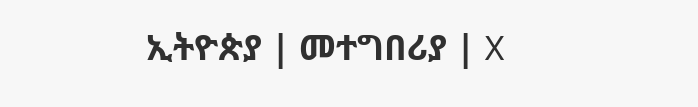ኢትዮጵያ | መተግበሪያ | X